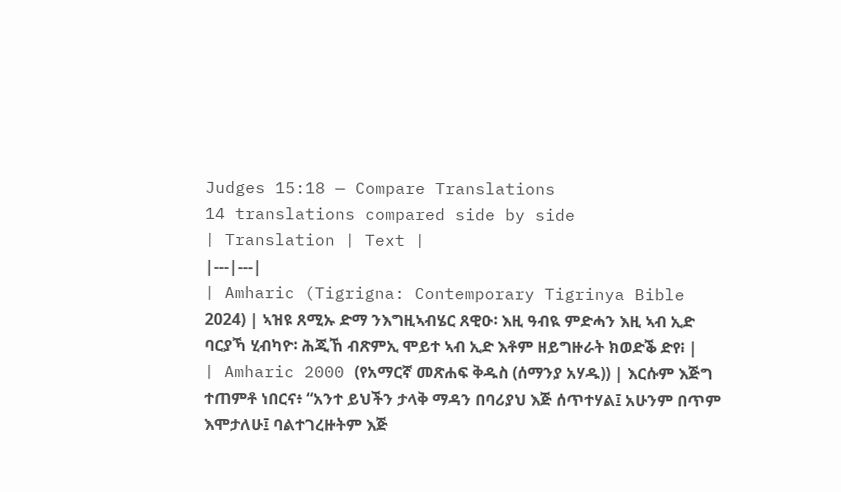Judges 15:18 — Compare Translations
14 translations compared side by side
| Translation | Text |
|---|---|
| Amharic (Tigrigna: Contemporary Tigrinya Bible 2024) | ኣዝዩ ጸሚኡ ድማ ንእግዚኣብሄር ጸዊዑ፡ እዚ ዓብዪ ምድሓን እዚ ኣብ ኢድ ባርያኻ ሂብካዮ፡ ሕጂኸ ብጽምኢ ሞይተ ኣብ ኢድ እቶም ዘይግዙራት ክወድቕ ድየ፧ |
| Amharic 2000 (የአማርኛ መጽሐፍ ቅዱስ (ሰማንያ አሃዱ)) | እርሱም እጅግ ተጠምቶ ነበርና፥ “አንተ ይህችን ታላቅ ማዳን በባሪያህ እጅ ሰጥተሃል፤ አሁንም በጥም እሞታለሁ፤ ባልተገረዙትም እጅ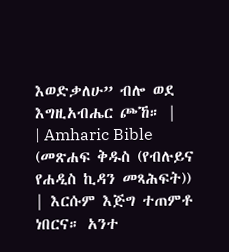እወድቃለሁ” ብሎ ወደ እግዚአብሔር ጮኸ። |
| Amharic Bible (መጽሐፍ ቅዱስ (የብሉይና የሐዲስ ኪዳን መጻሕፍት)) | እርሱም እጅግ ተጠምቶ ነበርና። አንተ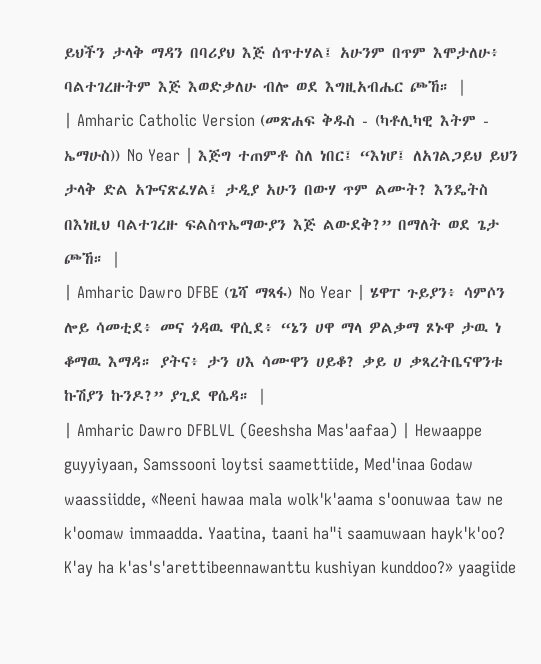ይህችን ታላቅ ማዳን በባሪያህ እጅ ሰጥተሃል፤ አሁንም በጥም እሞታለሁ፥ ባልተገረዙትም እጅ እወድቃለሁ ብሎ ወደ እግዚአብሔር ጮኸ። |
| Amharic Catholic Version (መጽሐፍ ቅዱስ - (ካቶሊካዊ እትም - ኤማሁስ)) No Year | እጅግ ተጠምቶ ስለ ነበር፤ “እነሆ፤ ለአገልጋይህ ይህን ታላቅ ድል አጐናጽፈሃል፤ ታዲያ አሁን በውሃ ጥም ልሙት? እንዴትስ በእነዚህ ባልተገረዙ ፍልስጥኤማውያን እጅ ልውደቅ?” በማለት ወደ ጌታ ጮኸ። |
| Amharic Dawro DFBE (ጌሻ ማጻፋ) No Year | ሄዋፐ ጉይያን፥ ሳምሶን ሎይ ሳመቲደ፥ መና ጎዳዉ ዋሲደ፥ “ኔን ሀዋ ማላ ዎልቃማ ጾኑዋ ታዉ ነ ቆማዉ እማዳ። ያትና፥ ታን ሀእ ሳሙዋን ሀይቆ? ቃይ ሀ ቃጻረትቤናዋንቱ ኩሽያን ኩንዶ?” ያጊደ ዋሴዳ። |
| Amharic Dawro DFBLVL (Geeshsha Mas'aafaa) | Hewaappe guyyiyaan, Samssooni loytsi saamettiide, Med'inaa Godaw waassiidde, «Neeni hawaa mala wolk'k'aama s'oonuwaa taw ne k'oomaw immaadda. Yaatina, taani ha"i saamuwaan hayk'k'oo? K'ay ha k'as's'arettibeennawanttu kushiyan kunddoo?» yaagiide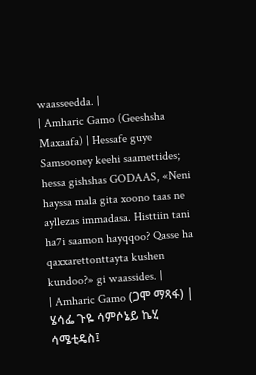waasseedda. |
| Amharic Gamo (Geeshsha Maxaafa) | Hessafe guye Samsooney keehi saamettides; hessa gishshas GODAAS, «Neni hayssa mala gita xoono taas ne ayllezas immadasa. Histtiin tani ha7i saamon hayqqoo? Qasse ha qaxxarettonttayta kushen kundoo?» gi waassides. |
| Amharic Gamo (ጋሞ ማጻፋ) | ሄሳፌ ጉዬ ሳምሶኔይ ኬሂ ሳሜቲዴስ፤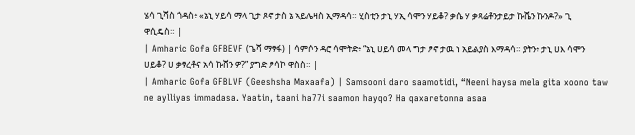ሄሳ ጊሻስ ጎዳስ፥ «ኔኒ ሃይሳ ማላ ጊታ ጾኖ ታስ ኔ ኣይሌዛስ ኢማዳሳ። ሂስቲን ታኒ ሃኢ ሳሞን ሃይቆ? ቃሴ ሃ ቃጻሬቶንታይታ ኩሼን ኩንዶ?» ጊ ዋሲዴስ። |
| Amharic Gofa GFBEVF (ጌሻ ማፃፋ) | ሳምሶን ዳሮ ሳሞትድ፥ “ኔኒ ሀይሳ መላ ግታ ፆኖ ታዉ ነ አይልያስ እማዳሳ። ያትን፥ ታኒ ሀእ ሳሞን ሀይቆ? ሀ ቃፃረቶና አሳ ኩሸን ዎ?” ያግድ ፆሳኮ ዋስስ። |
| Amharic Gofa GFBLVF (Geeshsha Maxaafa) | Samsooni daro saamotidi, “Neeni haysa mela gita xoono taw ne aylliyas immadasa. Yaatin, taani ha77i saamon hayqo? Ha qaxaretonna asaa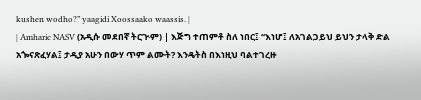kushen wodho?” yaagidi Xoossaako waassis. |
| Amharic NASV (አዲሱ መደበኛ ትርጒም) | እጅግ ተጠምቶ ስለ ነበር፤ “እነሆ፤ ለአገልጋይህ ይህን ታላቅ ድል አጐናጽፈሃል፤ ታዲያ አሁን በውሃ ጥም ልሙት? እንዴትስ በእነዚህ ባልተገረዙ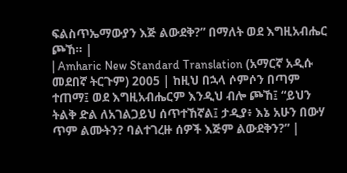ፍልስጥኤማውያን እጅ ልውደቅ?” በማለት ወደ እግዚአብሔር ጮኸ። |
| Amharic New Standard Translation (አማርኛ አዲሱ መደበኛ ትርጉም) 2005 | ከዚህ በኋላ ሶምሶን በጣም ተጠማ፤ ወደ እግዚአብሔርም እንዲህ ብሎ ጮኸ፤ “ይህን ትልቅ ድል ለአገልጋይህ ሰጥተኸኛል፤ ታዲያ፥ እኔ አሁን በውሃ ጥም ልሙትን? ባልተገረዙ ሰዎች እጅም ልውደቅን?” |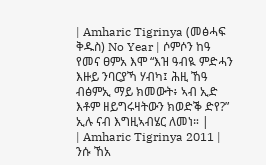| Amharic Tigrinya (መፅሓፍ ቅዱስ) No Year | ሶምሶን ከዓ የመና ፀምአ እሞ “እዝ ዓብዪ ምድሓን እዙይ ንባርያኻ ሃብካ፤ ሕዚ ኸዓ ብፅምኢ ማይ ክመውት፥ ኣብ ኢድ እቶም ዘይግሩዛትውን ክወድቕ ድየ?” ኢሉ ናብ እግዚኣብሄር ለመነ። |
| Amharic Tigrinya 2011 | ንሱ ኸአ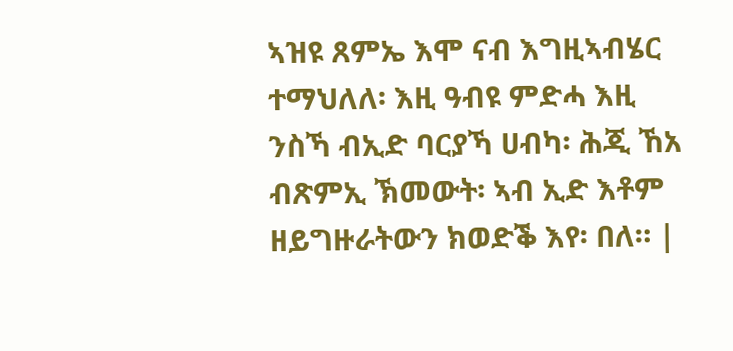ኣዝዩ ጸምኤ እሞ ናብ እግዚኣብሄር ተማህለለ፡ እዚ ዓብዩ ምድሓ እዚ ንስኻ ብኢድ ባርያኻ ሀብካ፡ ሕጂ ኸአ ብጽምኢ ኽመውት፡ ኣብ ኢድ እቶም ዘይግዙራትውን ክወድቕ እየ፡ በለ። |